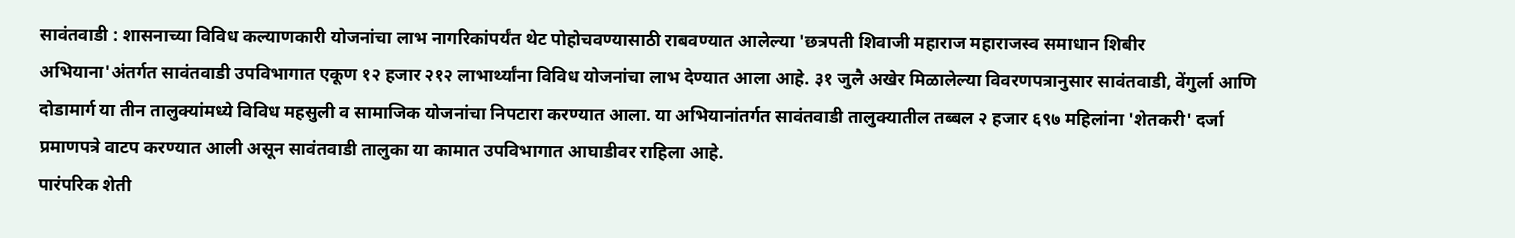सावंतवाडी : शासनाच्या विविध कल्याणकारी योजनांचा लाभ नागरिकांपर्यंत थेट पोहोचवण्यासाठी राबवण्यात आलेल्या 'छत्रपती शिवाजी महाराज महाराजस्व समाधान शिबीर अभियाना'अंतर्गत सावंतवाडी उपविभागात एकूण १२ हजार २१२ लाभार्थ्यांना विविध योजनांचा लाभ देण्यात आला आहे. ३१ जुलै अखेर मिळालेल्या विवरणपत्रानुसार सावंतवाडी, वेंगुर्ला आणि दोडामार्ग या तीन तालुक्यांमध्ये विविध महसुली व सामाजिक योजनांचा निपटारा करण्यात आला. या अभियानांतर्गत सावंतवाडी तालुक्यातील तब्बल २ हजार ६९७ महिलांना 'शेतकरी' दर्जा प्रमाणपत्रे वाटप करण्यात आली असून सावंतवाडी तालुका या कामात उपविभागात आघाडीवर राहिला आहे.
पारंपरिक शेती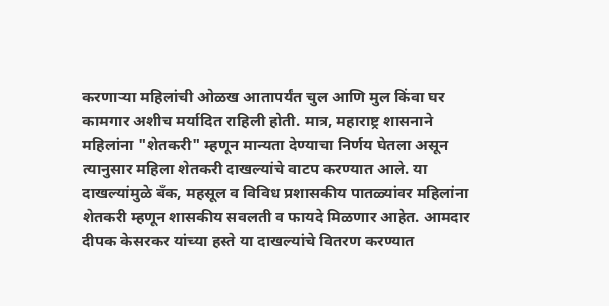करणाऱ्या महिलांची ओळख आतापर्यंत चुल आणि मुल किंवा घर कामगार अशीच मर्यादित राहिली होती. मात्र, महाराष्ट्र शासनाने महिलांना "शेतकरी" म्हणून मान्यता देण्याचा निर्णय घेतला असून त्यानुसार महिला शेतकरी दाखल्यांचे वाटप करण्यात आले. या दाखल्यांमुळे बँक, महसूल व विविध प्रशासकीय पातळ्यांवर महिलांना शेतकरी म्हणून शासकीय सवलती व फायदे मिळणार आहेत. आमदार दीपक केसरकर यांच्या हस्ते या दाखल्यांचे वितरण करण्यात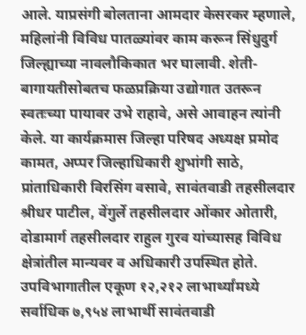आले. याप्रसंगी बोलताना आमदार केसरकर म्हणाले, महिलांनी विविध पातळ्यांवर काम करून सिंधुदुर्ग जिल्ह्याच्या नावलौकिकात भर घालावी. शेती-बागायतीसोबतच फळप्रक्रिया उद्योगात उतरून स्वतःच्या पायावर उभे राहावे, असे आवाहन त्यांनी केले. या कार्यक्रमास जिल्हा परिषद अध्यक्ष प्रमोद कामत, अप्पर जिल्हाधिकारी शुभांगी साठे, प्रांताधिकारी विरसिंग वसावे, सावंतवाडी तहसीलदार श्रीधर पाटील, वेंगुर्ले तहसीलदार ओंकार ओतारी, दोडामार्ग तहसीलदार राहुल गुरव यांच्यासह विविध क्षेत्रांतील मान्यवर व अधिकारी उपस्थित होते.
उपविभागातील एकूण १२,२१२ लाभार्थ्यांमध्ये सर्वाधिक ७,९५४ लाभार्थी सावंतवाडी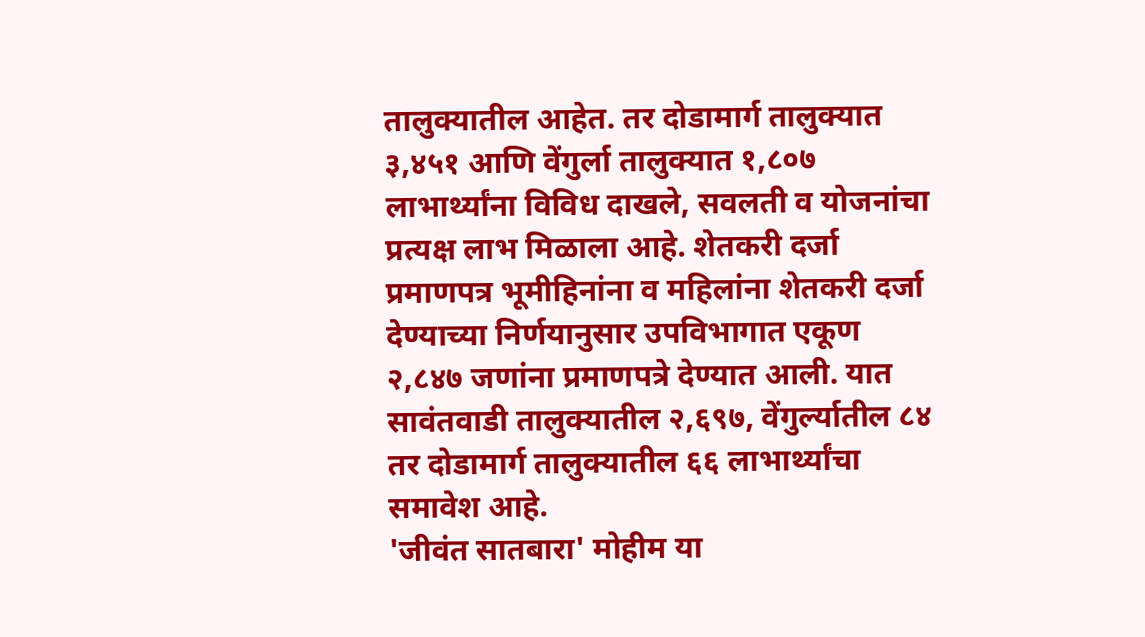तालुक्यातील आहेत. तर दोडामार्ग तालुक्यात ३,४५१ आणि वेंगुर्ला तालुक्यात १,८०७ लाभार्थ्यांना विविध दाखले, सवलती व योजनांचा प्रत्यक्ष लाभ मिळाला आहे. शेतकरी दर्जा प्रमाणपत्र भूमीहिनांना व महिलांना शेतकरी दर्जा देण्याच्या निर्णयानुसार उपविभागात एकूण २,८४७ जणांना प्रमाणपत्रे देण्यात आली. यात सावंतवाडी तालुक्यातील २,६९७, वेंगुर्ल्यातील ८४ तर दोडामार्ग तालुक्यातील ६६ लाभार्थ्यांचा समावेश आहे.
'जीवंत सातबारा' मोहीम या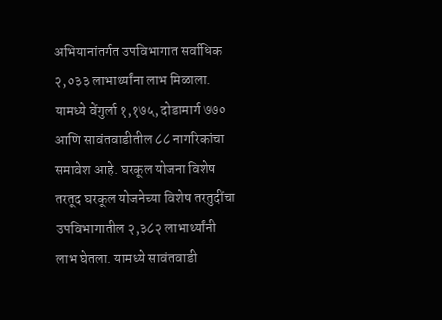अभियानांतर्गत उपविभागात सर्वाधिक २,०३३ लाभार्थ्यांना लाभ मिळाला. यामध्ये वेंगुर्ला १,१७५, दोडामार्ग ७७० आणि सावंतवाडीतील ८८ नागरिकांचा समावेश आहे. घरकूल योजना विशेष तरतूद घरकूल योजनेच्या विशेष तरतुदींचा उपविभागातील २,३८२ लाभार्थ्यांनी लाभ घेतला. यामध्ये सावंतवाडी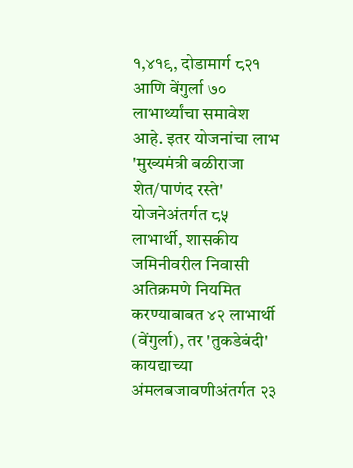१,४१९, दोडामार्ग ८२१ आणि वेंगुर्ला ७० लाभार्थ्यांचा समावेश आहे. इतर योजनांचा लाभ 'मुख्यमंत्री बळीराजा शेत/पाणंद रस्ते' योजनेअंतर्गत ८५ लाभार्थी, शासकीय जमिनीवरील निवासी अतिक्रमणे नियमित करण्याबाबत ४२ लाभार्थी (वेंगुर्ला), तर 'तुकडेबंदी' कायद्याच्या अंमलबजावणीअंतर्गत २३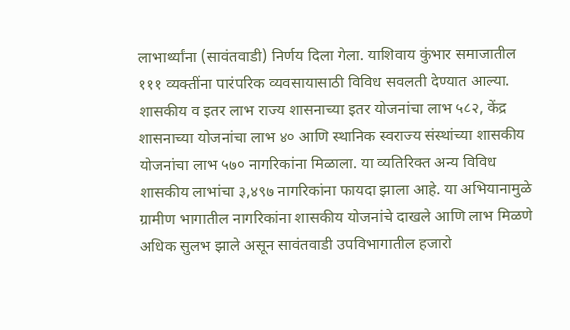लाभार्थ्यांना (सावंतवाडी) निर्णय दिला गेला. याशिवाय कुंभार समाजातील १११ व्यक्तींना पारंपरिक व्यवसायासाठी विविध सवलती देण्यात आल्या. शासकीय व इतर लाभ राज्य शासनाच्या इतर योजनांचा लाभ ५८२, केंद्र शासनाच्या योजनांचा लाभ ४० आणि स्थानिक स्वराज्य संस्थांच्या शासकीय योजनांचा लाभ ५७० नागरिकांना मिळाला. या व्यतिरिक्त अन्य विविध शासकीय लाभांचा ३,४९७ नागरिकांना फायदा झाला आहे. या अभियानामुळे ग्रामीण भागातील नागरिकांना शासकीय योजनांचे दाखले आणि लाभ मिळणे अधिक सुलभ झाले असून सावंतवाडी उपविभागातील हजारो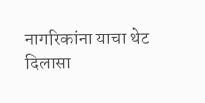नागरिकांना याचा थेट दिलासा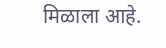मिळाला आहे.